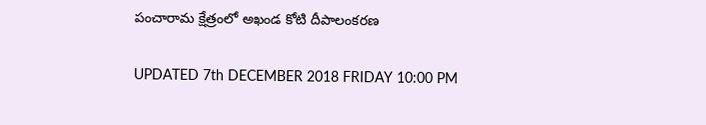పంచారామ క్షేత్రంలో అఖండ కోటి దీపాలంకరణ

UPDATED 7th DECEMBER 2018 FRIDAY 10:00 PM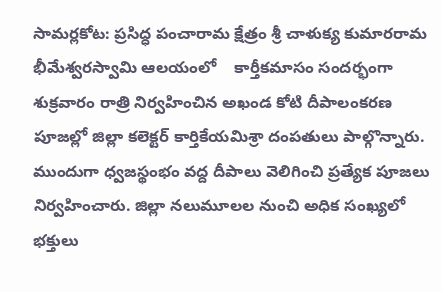సామర్లకోట: ప్రసిద్ధ పంచారామ క్షేత్రం శ్రీ చాళుక్య కుమారరామ భీమేశ్వరస్వామి ఆలయంలో    కార్తీకమాసం సందర్భంగా శుక్రవారం రాత్రి నిర్వహించిన అఖండ కోటి దీపాలంకరణ పూజల్లో జిల్లా కలెక్టర్ కార్తికేయమిశ్రా దంపతులు పాల్గొన్నారు. ముందుగా ధ్వజస్థంభం వద్ద దీపాలు వెలిగించి ప్రత్యేక పూజలు నిర్వహించారు. జిల్లా నలుమూలల నుంచి అధిక సంఖ్యలో భక్తులు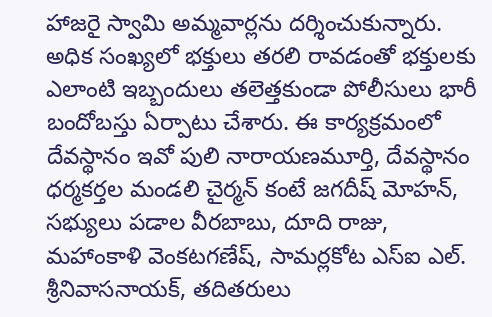హాజరై స్వామి అమ్మవార్లను దర్శించుకున్నారు. అధిక సంఖ్యలో భక్తులు తరలి రావడంతో భక్తులకు ఎలాంటి ఇబ్బందులు తలెత్తకుండా పోలీసులు భారీ బందోబస్తు ఏర్పాటు చేశారు. ఈ కార్యక్రమంలో దేవస్థానం ఇవో పులి నారాయణమూర్తి, దేవస్థానం ధర్మకర్తల మండలి చైర్మన్ కంటే జగదీష్ మోహన్, సభ్యులు పడాల వీరబాబు, దూది రాజు, మహాంకాళి వెంకటగణేష్, సామర్లకోట ఎస్ఐ ఎల్. శ్రీనివాసనాయక్, తదితరులు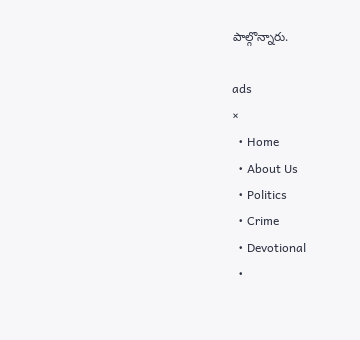పాల్గొన్నారు.

ads
×
  • Home
  • About Us
  • Politics
  • Crime
  • Devotional
  •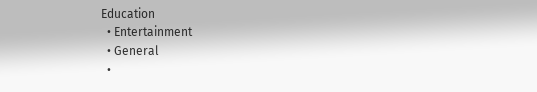Education
  • Entertainment
  • General
  •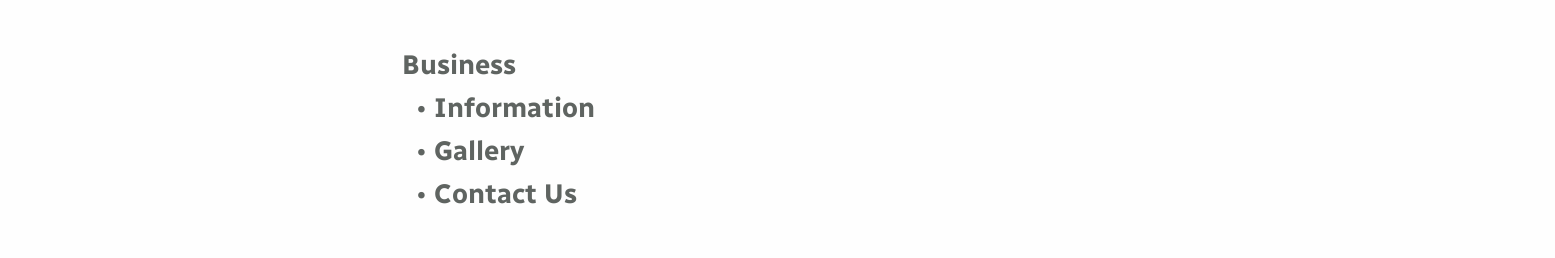Business
  • Information
  • Gallery
  • Contact Us